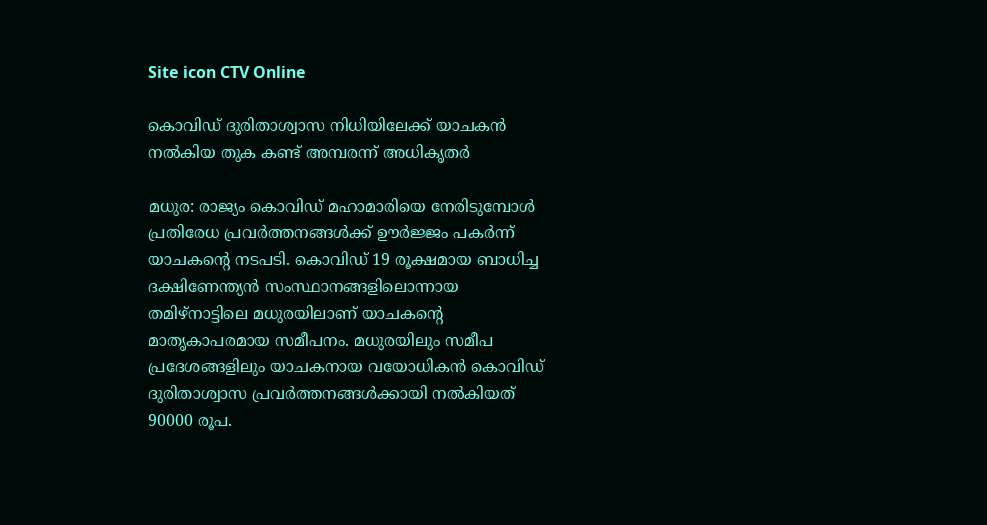Site icon CTV Online

കൊവിഡ് ദുരിതാശ്വാസ നിധിയിലേക്ക് യാചകന്‍ നല്‍കിയ തുക കണ്ട് അമ്പരന്ന് അധികൃതര്‍

മധുര: രാജ്യം കൊവിഡ് മഹാമാരിയെ നേരിടുമ്പോള്‍ പ്രതിരേധ പ്രവര്‍ത്തനങ്ങള്‍ക്ക് ഊര്‍ജ്ജം പകര്‍ന്ന് യാചകന്‍റെ നടപടി. കൊവിഡ് 19 രൂക്ഷമായ ബാധിച്ച ദക്ഷിണേന്ത്യന്‍ സംസ്ഥാനങ്ങളിലൊന്നായ തമിഴ്നാട്ടിലെ മധുരയിലാണ് യാചകന്‍റെ മാതൃകാപരമായ സമീപനം. മധുരയിലും സമീപ പ്രദേശങ്ങളിലും യാചകനായ വയോധികന്‍ കൊവിഡ് ദുരിതാശ്വാസ പ്രവര്‍ത്തനങ്ങള്‍ക്കായി നല്‍കിയത് 90000 രൂപ.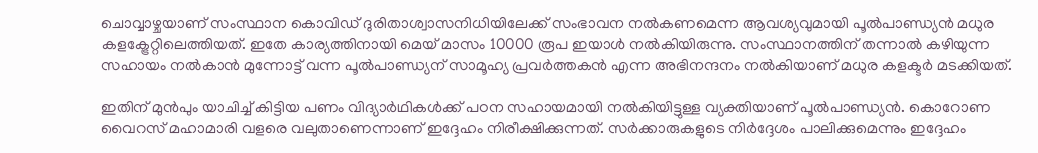ചൊവ്വാഴ്ചയാണ് സംസ്ഥാന കൊവിഡ് ദുരിതാശ്വാസനിധിയിലേക്ക് സംഭാവന നല്‍കണമെന്ന ആവശ്യവുമായി പൂല്‍പാണ്ഡ്യന്‍ മധുര കളക്ട്രേറ്റിലെത്തിയത്. ഇതേ കാര്യത്തിനായി മെയ് മാസം 10000 രൂപ ഇയാള്‍ നല്‍കിയിരുന്നു. സംസ്ഥാനത്തിന് തന്നാല്‍ കഴിയുന്ന സഹായം നല്‍കാന്‍ മുന്നോട്ട് വന്ന പൂല്‍പാണ്ഡ്യന് സാമൂഹ്യ പ്രവര്‍ത്തകന്‍ എന്ന അഭിനന്ദനം നല്‍കിയാണ് മധുര കളക്ടര്‍ മടക്കിയത്.

ഇതിന് മുന്‍പും യാചിച്ച് കിട്ടിയ പണം വിദ്യാര്‍ഥികള്‍ക്ക് പഠന സഹായമായി നല്‍കിയിട്ടുള്ള വ്യക്തിയാണ് പൂല്‍പാണ്ഡ്യന്‍. കൊറോണ വൈറസ് മഹാമാരി വളരെ വലുതാണെന്നാണ് ഇദ്ദേഹം നിരീക്ഷിക്കുന്നത്. സര്‍ക്കാരുകളുടെ നിര്‍ദ്ദേശം പാലിക്കുമെന്നും ഇദ്ദേഹം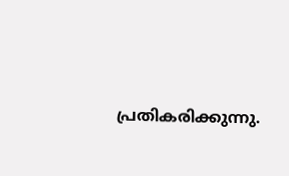പ്രതികരിക്കുന്നു.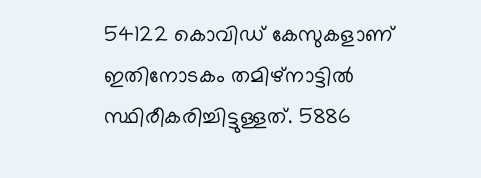54122 കൊവിഡ് കേസുകളാണ് ഇതിനോടകം തമിഴ്നാട്ടില്‍ സ്ഥിരീകരിച്ചിട്ടുള്ളത്. 5886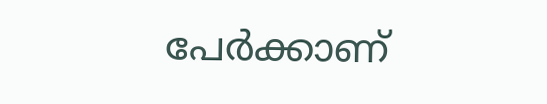പേര്‍ക്കാണ്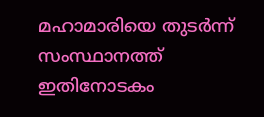മഹാമാരിയെ തുടര്‍ന്ന് സംസ്ഥാനത്ത് ഇതിനോടകം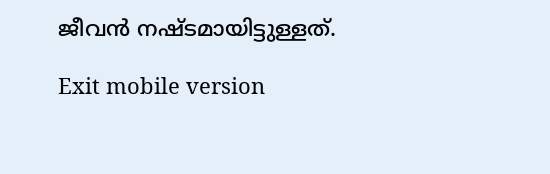ജീവന്‍ നഷ്ടമായിട്ടുള്ളത്.

Exit mobile version